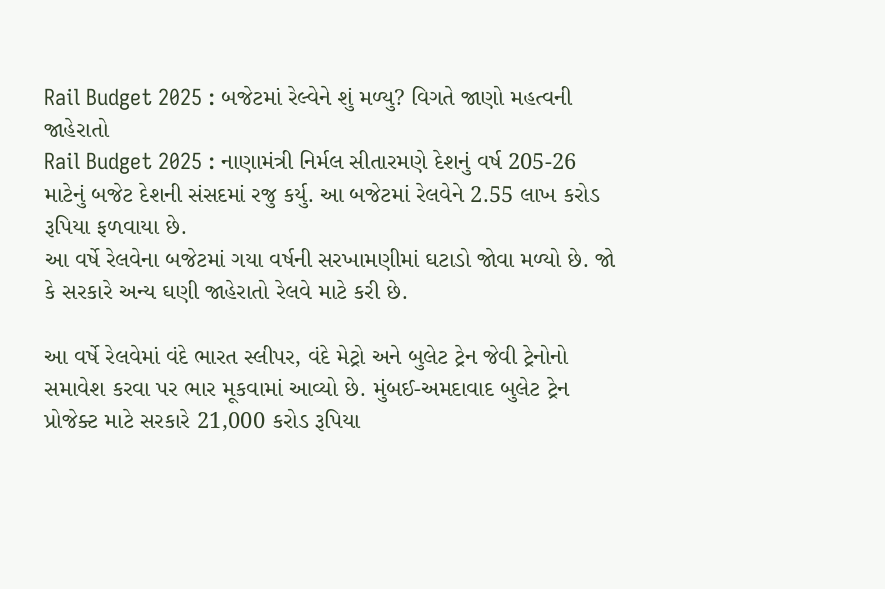Rail Budget 2025 : બજેટમાં રેલ્વેને શું મળ્યુ? વિગતે જાણો મહત્વની જાહેરાતો
Rail Budget 2025 : નાણામંત્રી નિર્મલ સીતારમણે દેશનું વર્ષ 205-26 માટેનું બજેટ દેશની સંસદમાં રજુ કર્યુ. આ બજેટમાં રેલવેને 2.55 લાખ કરોડ રૂપિયા ફળવાયા છે.
આ વર્ષે રેલવેના બજેટમાં ગયા વર્ષની સરખામણીમાં ઘટાડો જોવા મળ્યો છે. જો કે સરકારે અન્ય ઘણી જાહેરાતો રેલવે માટે કરી છે.

આ વર્ષે રેલવેમાં વંદે ભારત સ્લીપર, વંદે મેટ્રો અને બુલેટ ટ્રેન જેવી ટ્રેનોનો સમાવેશ કરવા પર ભાર મૂકવામાં આવ્યો છે. મુંબઈ-અમદાવાદ બુલેટ ટ્રેન પ્રોજેક્ટ માટે સરકારે 21,000 કરોડ રૂપિયા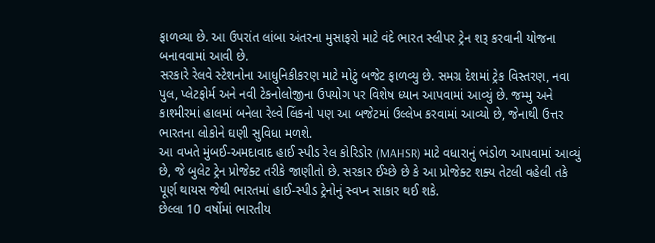ફાળવ્યા છે. આ ઉપરાંત લાંબા અંતરના મુસાફરો માટે વંદે ભારત સ્લીપર ટ્રેન શરૂ કરવાની યોજના બનાવવામાં આવી છે.
સરકારે રેલવે સ્ટેશનોના આધુનિકીકરણ માટે મોટું બજેટ ફાળવ્યુ છે. સમગ્ર દેશમાં ટ્રેક વિસ્તરણ, નવા પુલ, પ્લેટફોર્મ અને નવી ટેકનોલોજીના ઉપયોગ પર વિશેષ ધ્યાન આપવામાં આવ્યું છે. જમ્મુ અને કાશ્મીરમાં હાલમાં બનેલા રેલ્વે લિંકનો પણ આ બજેટમાં ઉલ્લેખ કરવામાં આવ્યો છે, જેનાથી ઉત્તર ભારતના લોકોને ઘણી સુવિધા મળશે.
આ વખતે મુંબઈ-અમદાવાદ હાઈ સ્પીડ રેલ કોરિડોર (MAHSR) માટે વધારાનું ભંડોળ આપવામાં આવ્યું છે, જે બુલેટ ટ્રેન પ્રોજેક્ટ તરીકે જાણીતો છે. સરકાર ઈચ્છે છે કે આ પ્રોજેક્ટ શક્ય તેટલી વહેલી તકે પૂર્ણ થાયસ જેથી ભારતમાં હાઈ-સ્પીડ ટ્રેનોનું સ્વપ્ન સાકાર થઈ શકે.
છેલ્લા 10 વર્ષોમાં ભારતીય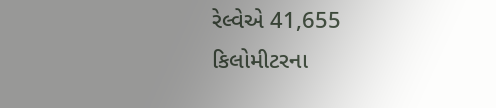રેલ્વેએ 41,655 કિલોમીટરના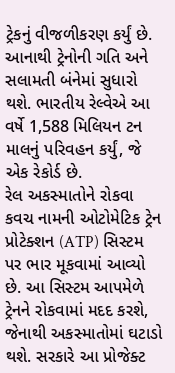ટ્રેકનું વીજળીકરણ કર્યું છે. આનાથી ટ્રેનોની ગતિ અને સલામતી બંનેમાં સુધારો થશે. ભારતીય રેલ્વેએ આ વર્ષે 1,588 મિલિયન ટન માલનું પરિવહન કર્યું, જે એક રેકોર્ડ છે.
રેલ અકસ્માતોને રોકવા કવચ નામની ઓટોમેટિક ટ્રેન પ્રોટેક્શન (ATP) સિસ્ટમ પર ભાર મૂકવામાં આવ્યો છે. આ સિસ્ટમ આપમેળે ટ્રેનને રોકવામાં મદદ કરશે, જેનાથી અકસ્માતોમાં ઘટાડો થશે. સરકારે આ પ્રોજેક્ટ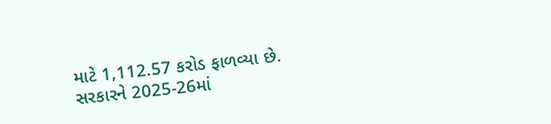માટે 1,112.57 કરોડ ફાળવ્યા છે.
સરકારને 2025-26માં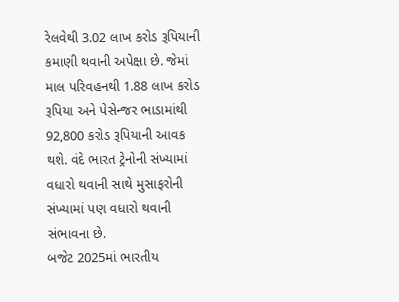રેલવેથી 3.02 લાખ કરોડ રૂપિયાની કમાણી થવાની અપેક્ષા છે. જેમાં માલ પરિવહનથી 1.88 લાખ કરોડ રૂપિયા અને પેસેન્જર ભાડામાંથી 92,800 કરોડ રૂપિયાની આવક થશે. વંદે ભારત ટ્રેનોની સંખ્યામાં વધારો થવાની સાથે મુસાફરોની સંખ્યામાં પણ વધારો થવાની સંભાવના છે.
બજેટ 2025માં ભારતીય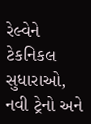રેલ્વેને ટેકનિકલ સુધારાઓ, નવી ટ્રેનો અને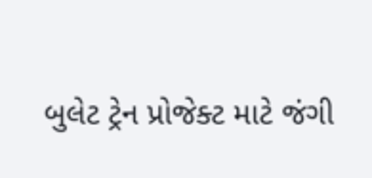બુલેટ ટ્રેન પ્રોજેક્ટ માટે જંગી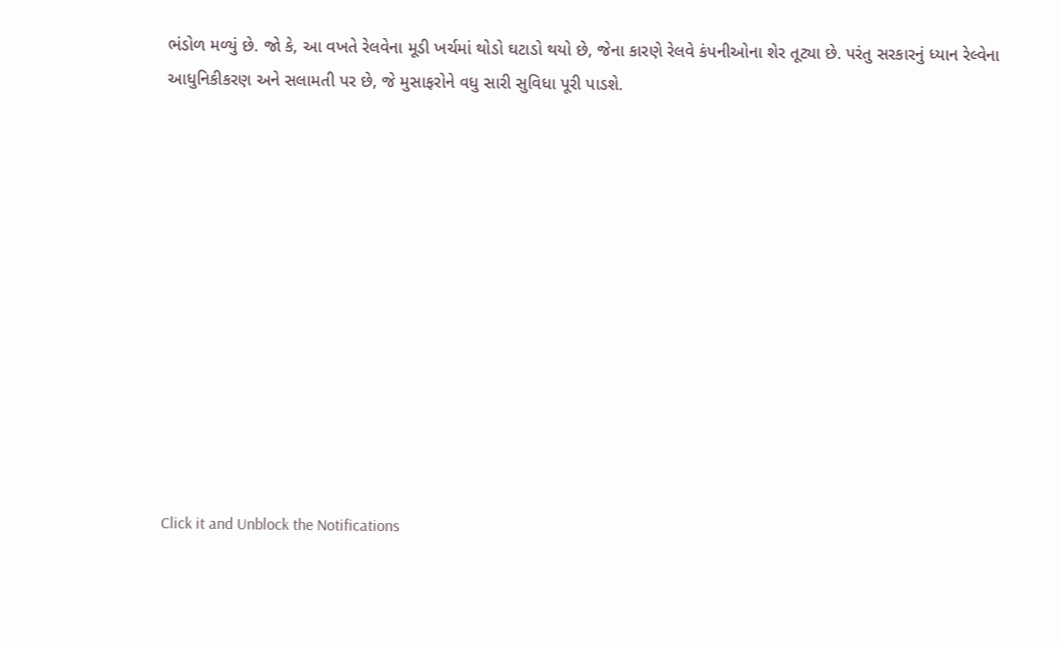ભંડોળ મળ્યું છે. જો કે, આ વખતે રેલવેના મૂડી ખર્ચમાં થોડો ઘટાડો થયો છે, જેના કારણે રેલવે કંપનીઓના શેર તૂટ્યા છે. પરંતુ સરકારનું ધ્યાન રેલ્વેના આધુનિકીકરણ અને સલામતી પર છે, જે મુસાફરોને વધુ સારી સુવિધા પૂરી પાડશે.












Click it and Unblock the Notifications